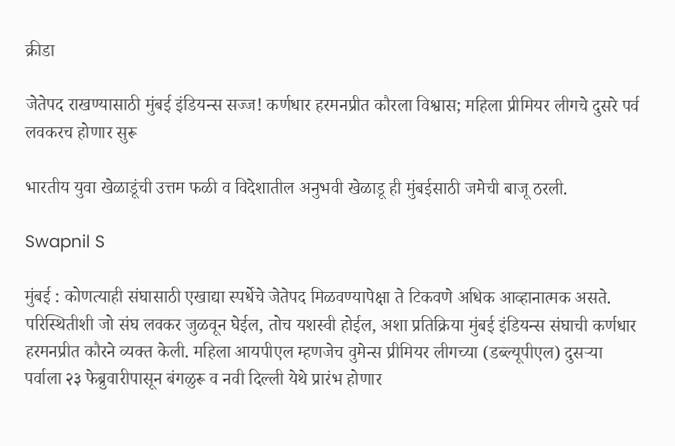क्रीडा

जेतेपद राखण्यासाठी मुंबई इंडियन्स सज्ज! कर्णधार हरमनप्रीत कौरला विश्वास; महिला प्रीमियर लीगचे दुसरे पर्व लवकरच होणार सुरू

भारतीय युवा खेळाडूंची उत्तम फळी व विदेशातील अनुभवी खेळाडू ही मुंबईसाठी जमेची बाजू ठरली.

Swapnil S

मुंबई : कोणत्याही संघासाठी एखाद्या स्पर्धेचे जेतेपद मिळवण्यापेक्षा ते टिकवणे अधिक आव्हानात्मक असते. परिस्थितीशी जो संघ लवकर जुळवून घेईल, तोच यशस्वी होईल, अशा प्रतिक्रिया मुंबई इंडियन्स संघाची कर्णधार हरमनप्रीत कौरने व्यक्त केली. महिला आयपीएल म्हणजेच वुमेन्स प्रीमियर लीगच्या (डब्ल्यूपीएल) दुसऱ्या पर्वाला २३ फेब्रुवारीपासून बंगळुरू व नवी दिल्ली येथे प्रारंभ होणार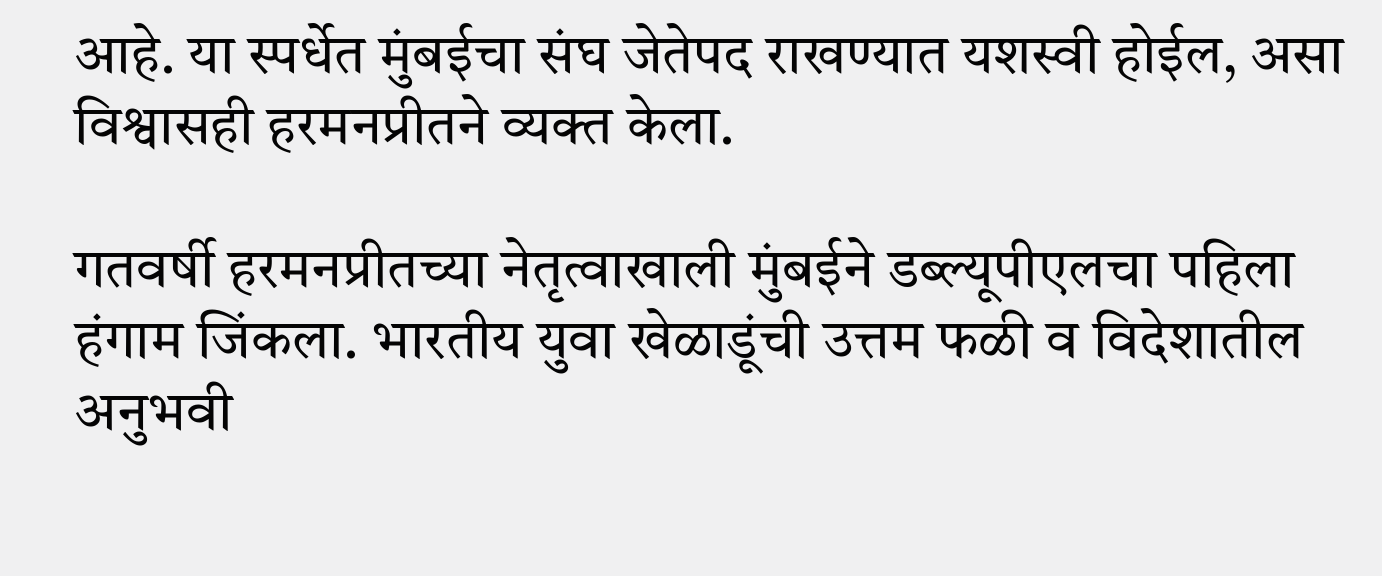आहे. या स्पर्धेत मुंबईचा संघ जेतेपद राखण्यात यशस्वी होईल, असा विश्वासही हरमनप्रीतने व्यक्त केला.

गतवर्षी हरमनप्रीतच्या नेतृत्वाखाली मुंबईने डब्ल्यूपीएलचा पहिला हंगाम जिंकला. भारतीय युवा खेळाडूंची उत्तम फळी व विदेशातील अनुभवी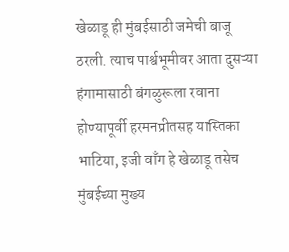खेळाडू ही मुंबईसाठी जमेची बाजू ठरली. त्याच पार्श्वभूमीवर आता दुसऱ्या हंगामासाठी बंगळुरूला रवाना होण्यापूर्वी हरमनप्रीतसह यास्तिका भाटिया, इजी वाँग हे खेळाडू तसेच मुंबईच्या मुख्य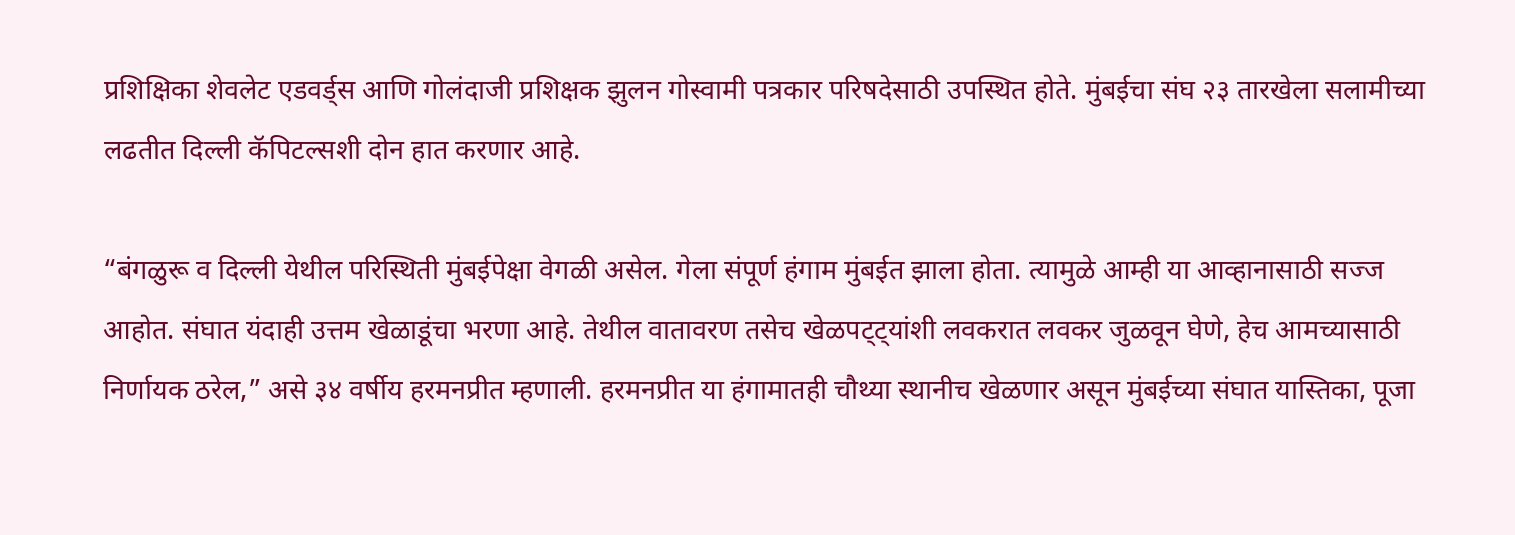प्रशिक्षिका शेवलेट एडवर्ड्स आणि गोलंदाजी प्रशिक्षक झुलन गोस्वामी पत्रकार परिषदेसाठी उपस्थित होते. मुंबईचा संघ २३ तारखेला सलामीच्या लढतीत दिल्ली कॅपिटल्सशी दोन हात करणार आहे.

“बंगळुरू व दिल्ली येथील परिस्थिती मुंबईपेक्षा वेगळी असेल. गेला संपूर्ण हंगाम मुंबईत झाला होता. त्यामुळे आम्ही या आव्हानासाठी सज्ज आहोत. संघात यंदाही उत्तम खेळाडूंचा भरणा आहे. तेथील वातावरण तसेच खेळपट्ट्यांशी लवकरात लवकर जुळवून घेणे, हेच आमच्यासाठी निर्णायक ठरेल,” असे ३४ वर्षीय हरमनप्रीत म्हणाली. हरमनप्रीत या हंगामातही चौथ्या स्थानीच खेळणार असून मुंबईच्या संघात यास्तिका, पूजा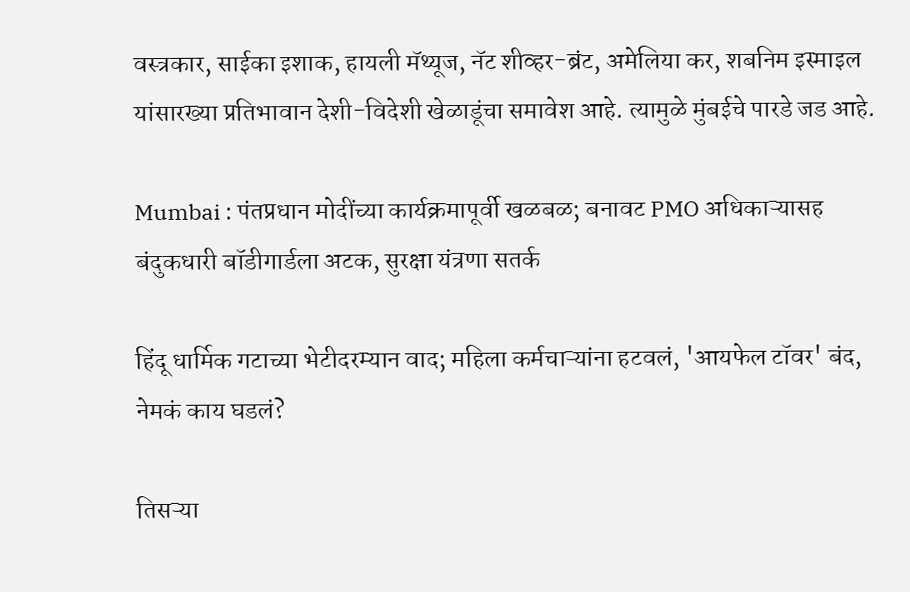वस्त्रकार, साईका इशाक, हायली मॅथ्यूज, नॅट शीव्हर-ब्रंट, अमेलिया कर, शबनिम इस्माइल यांसारख्या प्रतिभावान देशी-विदेशी खेळाडूंचा समावेश आहे. त्यामुळे मुंबईचे पारडे जड आहे.

Mumbai : पंतप्रधान मोदींच्या कार्यक्रमापूर्वी खळबळ; बनावट PMO अधिकाऱ्यासह बंदुकधारी बॉडीगार्डला अटक, सुरक्षा यंत्रणा सतर्क

हिंदू धार्मिक गटाच्या भेटीदरम्यान वाद; महिला कर्मचाऱ्यांना हटवलं, 'आयफेल टॉवर' बंद, नेमकं काय घडलं?

तिसऱ्या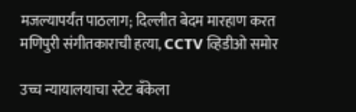मजल्यापर्यंत पाठलाग; दिल्लीत बेदम मारहाण करत मणिपुरी संगीतकाराची हत्या, CCTV व्हिडीओ समोर

उच्च न्यायालयाचा स्टेट बँकेला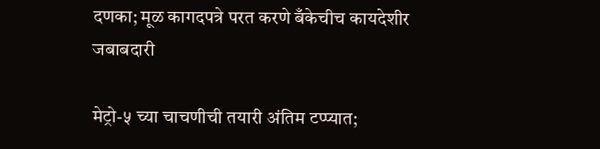दणका; मूळ कागदपत्रे परत करणे बँकेचीच कायदेशीर जबाबदारी

मेट्रो-५ च्या चाचणीची तयारी अंतिम टप्प्यात;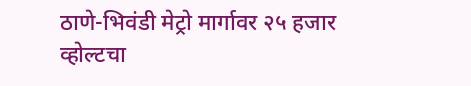ठाणे-भिवंडी मेट्रो मार्गावर २५ हजार व्होल्टचा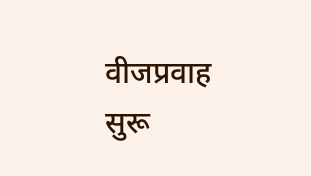वीजप्रवाह सुरू